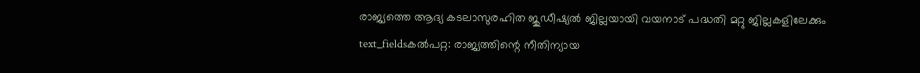രാജ്യത്തെ ആദ്യ കടലാസുരഹിത ജുഡീഷ്യൽ ജില്ലയായി വയനാട് പദ്ധതി മറ്റു ജില്ലകളിലേക്കും
text_fieldsകൽപറ്റ: രാജ്യത്തിന്റെ നീതിന്യായ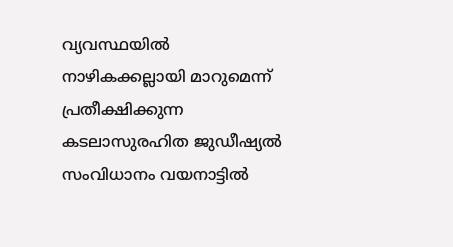വ്യവസ്ഥയിൽ നാഴികക്കല്ലായി മാറുമെന്ന് പ്രതീക്ഷിക്കുന്ന കടലാസുരഹിത ജുഡീഷ്യൽ സംവിധാനം വയനാട്ടിൽ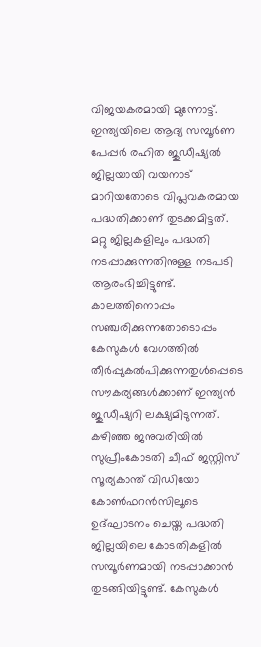വിജയകരമായി മുന്നോട്ട്. ഇന്ത്യയിലെ ആദ്യ സമ്പൂർണ പേപ്പർ രഹിത ജുഡീഷ്യൽ ജില്ലയായി വയനാട് മാറിയതോടെ വിപ്ലവകരമായ പദ്ധതിക്കാണ് തുടക്കമിട്ടത്. മറ്റു ജില്ലകളിലും പദ്ധതി നടപ്പാക്കുന്നതിനുള്ള നടപടി ആരംഭിച്ചിട്ടുണ്ട്.
കാലത്തിനൊപ്പം സഞ്ചരിക്കുന്നതോടൊപ്പം കേസുകൾ വേഗത്തിൽ തീർപ്പുകൽപിക്കുന്നതുൾപ്പെടെ സൗകര്യങ്ങൾക്കാണ് ഇന്ത്യൻ ജുഡീഷ്യറി ലക്ഷ്യമിടുന്നത്. കഴിഞ്ഞ ജനുവരിയിൽ സുപ്രീംകോടതി ചീഫ് ജസ്റ്റിസ് സൂര്യകാന്ത് വിഡിയോ കോൺഫറൻസിലൂടെ ഉദ്ഘാടനം ചെയ്ത പദ്ധതി ജില്ലയിലെ കോടതികളിൽ സമ്പൂർണമായി നടപ്പാക്കാൻ തുടങ്ങിയിട്ടുണ്ട്. കേസുകൾ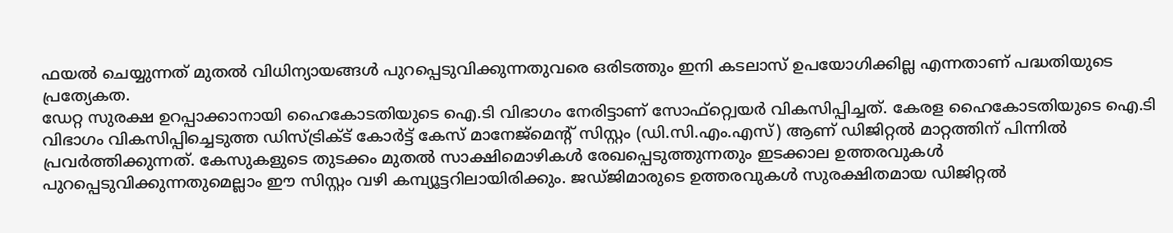ഫയൽ ചെയ്യുന്നത് മുതൽ വിധിന്യായങ്ങൾ പുറപ്പെടുവിക്കുന്നതുവരെ ഒരിടത്തും ഇനി കടലാസ് ഉപയോഗിക്കില്ല എന്നതാണ് പദ്ധതിയുടെ പ്രത്യേകത.
ഡേറ്റ സുരക്ഷ ഉറപ്പാക്കാനായി ഹൈകോടതിയുടെ ഐ.ടി വിഭാഗം നേരിട്ടാണ് സോഫ്റ്റ്വെയർ വികസിപ്പിച്ചത്. കേരള ഹൈകോടതിയുടെ ഐ.ടി വിഭാഗം വികസിപ്പിച്ചെടുത്ത ഡിസ്ട്രിക്ട് കോർട്ട് കേസ് മാനേജ്മെന്റ് സിസ്റ്റം (ഡി.സി.എം.എസ്) ആണ് ഡിജിറ്റൽ മാറ്റത്തിന് പിന്നിൽ പ്രവർത്തിക്കുന്നത്. കേസുകളുടെ തുടക്കം മുതൽ സാക്ഷിമൊഴികൾ രേഖപ്പെടുത്തുന്നതും ഇടക്കാല ഉത്തരവുകൾ പുറപ്പെടുവിക്കുന്നതുമെല്ലാം ഈ സിസ്റ്റം വഴി കമ്പ്യൂട്ടറിലായിരിക്കും. ജഡ്ജിമാരുടെ ഉത്തരവുകൾ സുരക്ഷിതമായ ഡിജിറ്റൽ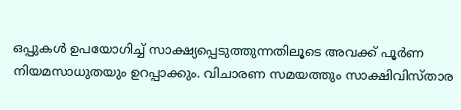ഒപ്പുകൾ ഉപയോഗിച്ച് സാക്ഷ്യപ്പെടുത്തുന്നതിലൂടെ അവക്ക് പൂർണ നിയമസാധുതയും ഉറപ്പാക്കും. വിചാരണ സമയത്തും സാക്ഷിവിസ്താര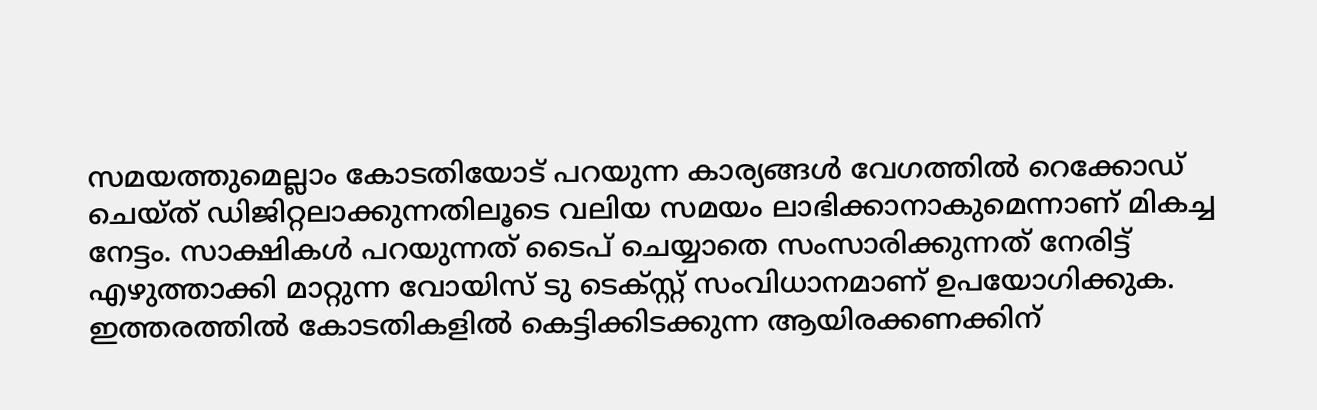സമയത്തുമെല്ലാം കോടതിയോട് പറയുന്ന കാര്യങ്ങൾ വേഗത്തിൽ റെക്കോഡ് ചെയ്ത് ഡിജിറ്റലാക്കുന്നതിലൂടെ വലിയ സമയം ലാഭിക്കാനാകുമെന്നാണ് മികച്ച നേട്ടം. സാക്ഷികൾ പറയുന്നത് ടൈപ് ചെയ്യാതെ സംസാരിക്കുന്നത് നേരിട്ട് എഴുത്താക്കി മാറ്റുന്ന വോയിസ് ടു ടെക്സ്റ്റ് സംവിധാനമാണ് ഉപയോഗിക്കുക. ഇത്തരത്തിൽ കോടതികളിൽ കെട്ടിക്കിടക്കുന്ന ആയിരക്കണക്കിന്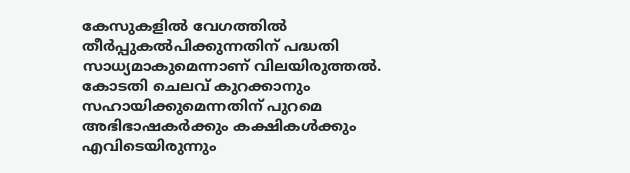കേസുകളിൽ വേഗത്തിൽ തീർപ്പുകൽപിക്കുന്നതിന് പദ്ധതി സാധ്യമാകുമെന്നാണ് വിലയിരുത്തൽ. കോടതി ചെലവ് കുറക്കാനും സഹായിക്കുമെന്നതിന് പുറമെ അഭിഭാഷകർക്കും കക്ഷികൾക്കും എവിടെയിരുന്നും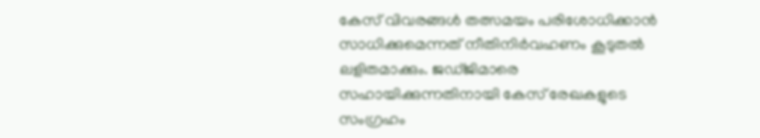കേസ് വിവരങ്ങൾ തത്സമയം പരിശോധിക്കാൻ സാധിക്കുമെന്നത് നീതിനിർവഹണം കൂടുതൽ ലളിതമാക്കും. ജഡ്ജിമാരെ സഹായിക്കുന്നതിനായി കേസ് രേഖകളുടെ സംഗ്രഹം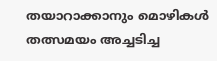തയാറാക്കാനും മൊഴികൾ തത്സമയം അച്ചടിച്ച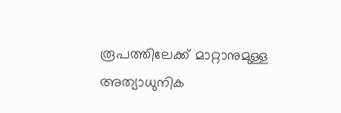രൂപത്തിലേക്ക് മാറ്റാനുമുള്ള അത്യാധുനിക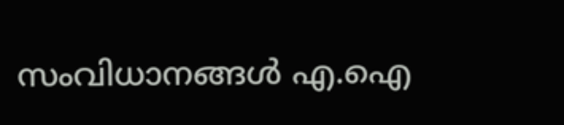സംവിധാനങ്ങൾ എ.ഐ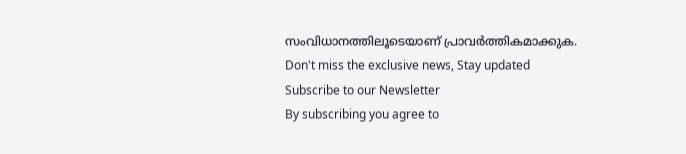സംവിധാനത്തിലൂടെയാണ് പ്രാവർത്തികമാക്കുക.
Don't miss the exclusive news, Stay updated
Subscribe to our Newsletter
By subscribing you agree to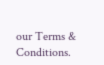our Terms & Conditions.